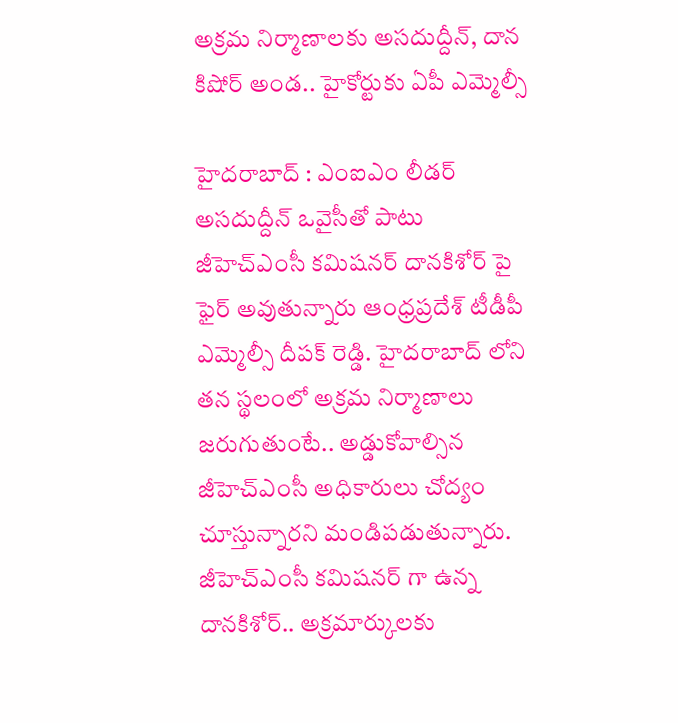అక్రమ నిర్మాణాలకు అసదుద్దీన్, దాన కిషోర్ అండ.. హైకోర్టుకు ఏపీ ఎమ్మెల్సీ

హైదరాబాద్ : ఎంఐఎం లీడర్ అసదుద్దీన్ ఒవైసీతో పాటు జీహెచ్ఎంసీ కమిషనర్ దానకిశోర్ పై ఫైర్ అవుతున్నారు ఆంధ్రప్రదేశ్ టీడీపీ ఎమ్మెల్సీ దీపక్ రెడ్డి. హైదరాబాద్ లోని తన స్థలంలో అక్రమ నిర్మాణాలు జరుగుతుంటే.. అడ్డుకోవాల్సిన జీహెచ్ఎంసీ అధికారులు చోద్యం చూస్తున్నారని మండిపడుతున్నారు. జీహెచ్ఎంసీ కమిషనర్ గా ఉన్న దానకిశోర్.. అక్రమార్కులకు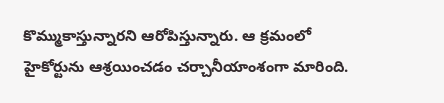కొమ్ముకాస్తున్నారని ఆరోపిస్తున్నారు. ఆ క్రమంలో హైకోర్టును ఆశ్రయించడం చర్చానీయాంశంగా మారింది.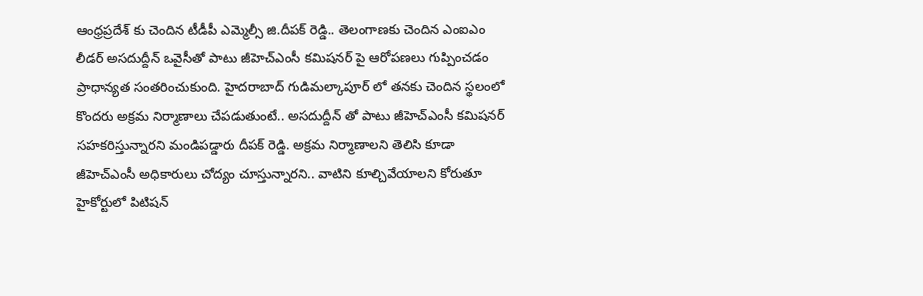ఆంధ్రప్రదేశ్ కు చెందిన టీడీపీ ఎమ్మెల్సీ జి.దీపక్ రెడ్డి.. తెలంగాణకు చెందిన ఎంఐఎం లీడర్ అసదుద్దీన్ ఒవైసీతో పాటు జీహెచ్ఎంసీ కమిషనర్ పై ఆరోపణలు గుప్పించడం ప్రాధాన్యత సంతరించుకుంది. హైదరాబాద్ గుడిమల్కాపూర్ లో తనకు చెందిన స్థలంలో కొందరు అక్రమ నిర్మాణాలు చేపడుతుంటే.. అసదుద్దీన్ తో పాటు జీహెచ్ఎంసీ కమిషనర్ సహకరిస్తున్నారని మండిపడ్డారు దీపక్ రెడ్డి. అక్రమ నిర్మాణాలని తెలిసి కూడా జీహెచ్ఎంసీ అధికారులు చోద్యం చూస్తున్నారని.. వాటిని కూల్చివేయాలని కోరుతూ హైకోర్టులో పిటిషన్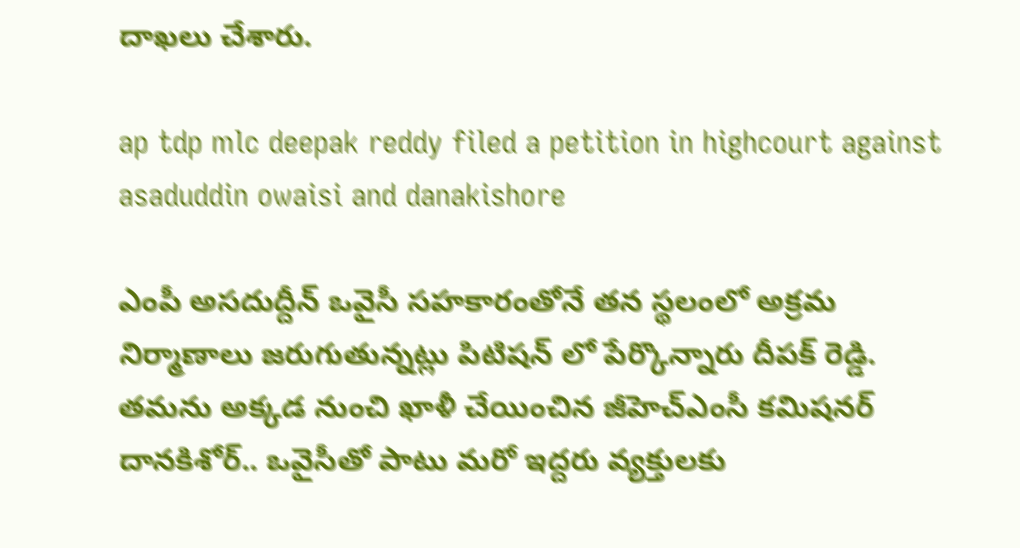దాఖలు చేశారు.

ap tdp mlc deepak reddy filed a petition in highcourt against asaduddin owaisi and danakishore

ఎంపీ అసదుద్దీన్ ఒవైసీ సహకారంతోనే తన స్థలంలో అక్రమ నిర్మాణాలు జరుగుతున్నట్లు పిటిషన్ లో పేర్కొన్నారు దీపక్ రెడ్డి. తమను అక్కడ నుంచి ఖాళీ చేయించిన జీహెచ్ఎంసీ కమిషనర్ దానకిశోర్.. ఒవైసీతో పాటు మరో ఇద్దరు వ్యక్తులకు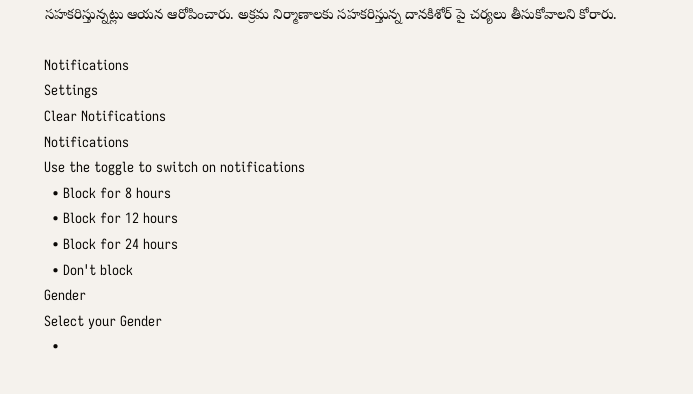సహకరిస్తున్నట్లు ఆయన ఆరోపించారు. అక్రమ నిర్మాణాలకు సహకరిస్తున్న దానకిశోర్ పై చర్యలు తీసుకోవాలని కోరారు.

Notifications
Settings
Clear Notifications
Notifications
Use the toggle to switch on notifications
  • Block for 8 hours
  • Block for 12 hours
  • Block for 24 hours
  • Don't block
Gender
Select your Gender
  •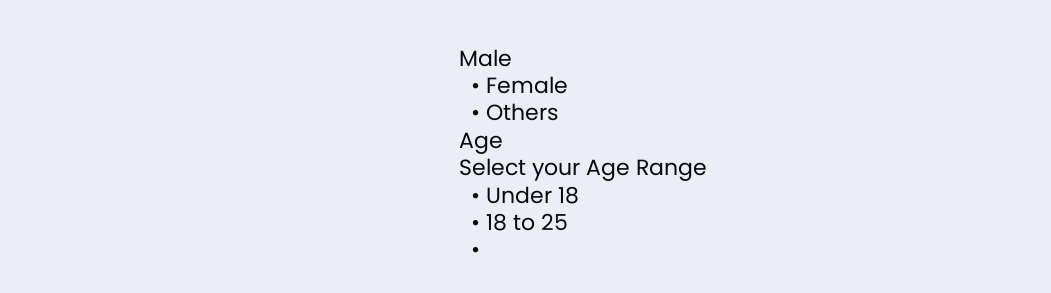Male
  • Female
  • Others
Age
Select your Age Range
  • Under 18
  • 18 to 25
  •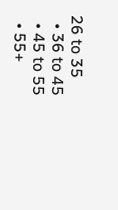26 to 35
  • 36 to 45
  • 45 to 55
  • 55+